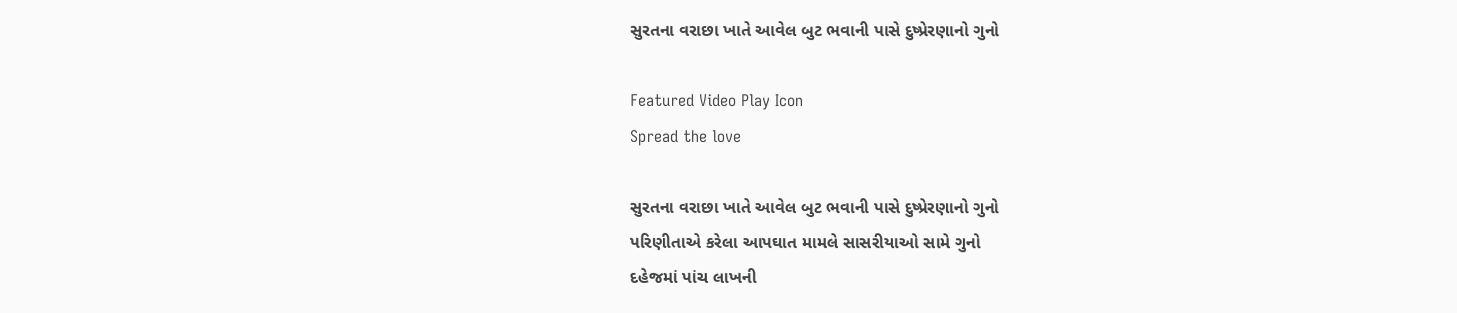સુરતના વરાછા ખાતે આવેલ બુટ ભવાની પાસે દુષ્પ્રેરણાનો ગુનો

Featured Video Play Icon
Spread the love

સુરતના વરાછા ખાતે આવેલ બુટ ભવાની પાસે દુષ્પ્રેરણાનો ગુનો
પરિણીતાએ કરેલા આપઘાત મામલે સાસરીયાઓ સામે ગુનો
દહેજમાં પાંચ લાખની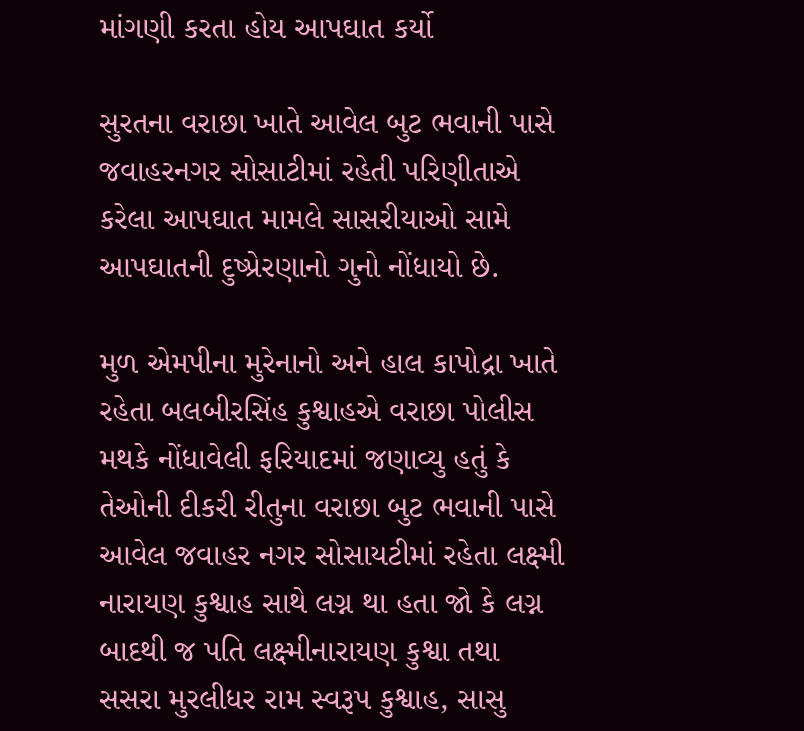માંગણી કરતા હોય આપઘાત કર્યો

સુરતના વરાછા ખાતે આવેલ બુટ ભવાની પાસે જવાહરનગર સોસાટીમાં રહેતી પરિણીતાએ કરેલા આપઘાત મામલે સાસરીયાઓ સામે આપઘાતની દુષ્પ્રેરણાનો ગુનો નોંધાયો છે.

મુળ એમપીના મુરેનાનો અને હાલ કાપોદ્રા ખાતે રહેતા બલબીરસિંહ કુશ્વાહએ વરાછા પોલીસ મથકે નોંધાવેલી ફરિયાદમાં જણાવ્યુ હતું કે તેઓની દીકરી રીતુના વરાછા બુટ ભવાની પાસે આવેલ જવાહર નગર સોસાયટીમાં રહેતા લક્ષ્મી નારાયણ કુશ્વાહ સાથે લગ્ન થા હતા જો કે લગ્ન બાદથી જ પતિ લક્ષ્મીનારાયણ કુશ્વા તથા સસરા મુરલીધર રામ સ્વરૂપ કુશ્વાહ, સાસુ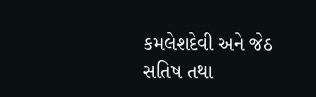કમલેશદેવી અને જેઠ સતિષ તથા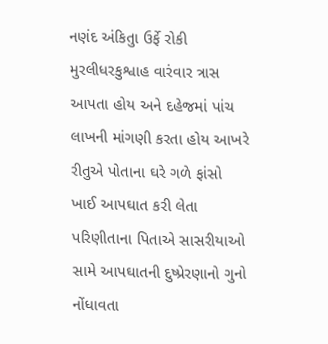નણંદ અંકિતુા ઉર્ફે રોકી મુરલીધરકુશ્વાહ વારંવાર ત્રાસ આપતા હોય અને દહેજમાં પાંચ લાખની માંગણી કરતા હોય આખરે રીતુએ પોતાના ઘરે ગળે ફાંસો ખાઈ આપઘાત કરી લેતા પરિણીતાના પિતાએ સાસરીયાઓ સામે આપઘાતની દુષ્પ્રેરણાનો ગુનો નોંધાવતા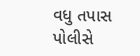વધુ તપાસ પોલીસે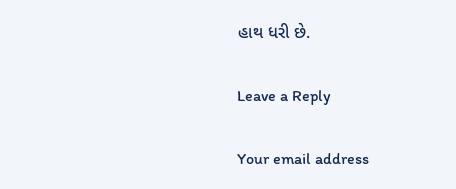હાથ ધરી છે.

Leave a Reply

Your email address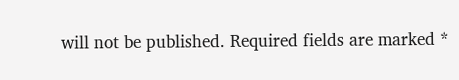will not be published. Required fields are marked *